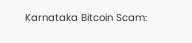Karnataka Bitcoin Scam: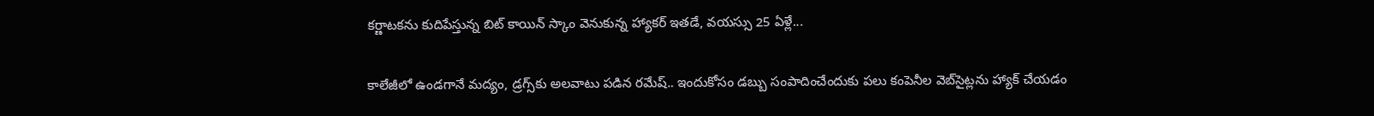కర్ణాటకను కుదిపేస్తున్న బిట్ కాయిన్ స్కాం వెనుకున్న హ్యాకర్ ఇతడే, వయస్సు 25 ఏళ్లే...

కాలేజీలో ఉండగానే మద్యం, డ్రగ్స్‌కు అలవాటు పడిన రమేష్.. ఇందుకోసం డబ్బు సంపాదించేందుకు పలు కంపెనీల వెబ్‌సైట్లను హ్యాక్ చేయడం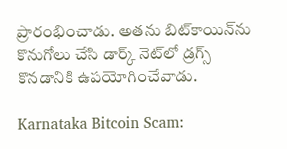ప్రారంభించాడు. అతను బిట్‌కాయిన్‌ను కొనుగోలు చేసి డార్క్ నెట్‌లో డ్రగ్స్ కొనడానికి ఉపయోగించేవాడు.

Karnataka Bitcoin Scam: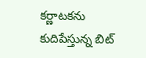కర్ణాటకను కుదిపేస్తున్న బిట్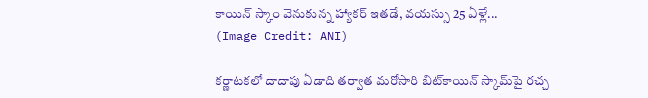కాయిన్ స్కాం వెనుకున్న హ్యాకర్ ఇతడే, వయస్సు 25 ఏళ్లే...
(Image Credit: ANI)

కర్ణాటకలో దాదాపు ఏడాది తర్వాత మరోసారి బిట్‌కాయిన్ స్కామ్‌పై రచ్చ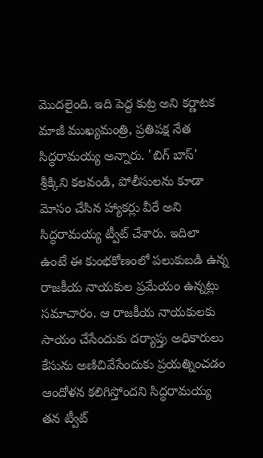మొదలైంది. ఇది పెద్ద కుట్ర అని కర్ణాటక మాజీ ముఖ్యమంత్రి, ప్రతిపక్ష నేత సిద్ధరామయ్య అన్నారు. 'బిగ్ బాస్' శ్రీక్కిని కలవండి, పోలీసులను కూడా మోసం చేసిన హ్యాకర్లు వీరే అని సిద్ధరామయ్య ట్వీట్ చేశారు. ఇదిలా ఉంటే ఈ కుంభకోణంలో పలుకుబడి ఉన్న రాజకీయ నాయకుల ప్రమేయం ఉన్నట్లు సమాచారం. ఆ రాజకీయ నాయకులకు సాయం చేసేందుకు దర్యాప్తు అధికారులు కేసును అణిచివేసేందుకు ప్రయత్నించడం ఆందోళన కలిగిస్తోందని సిద్ధరామయ్య తన ట్వీట్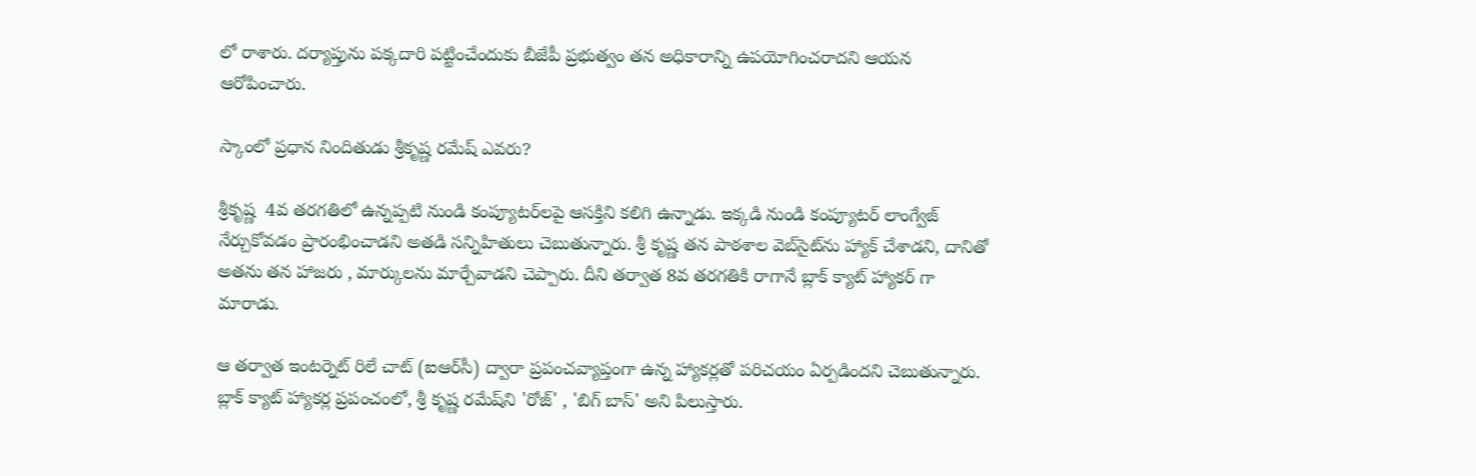లో రాశారు. దర్యాప్తును పక్కదారి పట్టించేందుకు బీజేపీ ప్రభుత్వం తన అధికారాన్ని ఉపయోగించరాదని ఆయన ఆరోపించారు.

స్కాంలో ప్రధాన నిందితుడు శ్రీకృష్ణ రమేష్ ఎవరు?

శ్రీకృష్ణ  4వ తరగతిలో ఉన్నప్పటి నుండి కంప్యూటర్‌లపై ఆసక్తిని కలిగి ఉన్నాడు. ఇక్కడి నుండి కంప్యూటర్ లాంగ్వేజ్ నేర్చుకోవడం ప్రారంభించాడని అతడి సన్నిహితులు చెబుతున్నారు. శ్రీ కృష్ణ తన పాఠశాల వెబ్‌సైట్‌ను హ్యాక్ చేశాడని, దానితో అతను తన హాజరు , మార్కులను మార్చేవాడని చెప్పారు. దీని తర్వాత 8వ తరగతికి రాగానే బ్లాక్ క్యాట్ హ్యాకర్ గా మారాడు.

ఆ తర్వాత ఇంటర్నెట్ రిలే చాట్ (ఐఆర్‌సీ) ద్వారా ప్రపంచవ్యాప్తంగా ఉన్న హ్యాకర్లతో పరిచయం ఏర్పడిందని చెబుతున్నారు. బ్లాక్ క్యాట్ హ్యాకర్ల ప్రపంచంలో, శ్రీ కృష్ణ రమేష్‌ని 'రోజ్' , 'బిగ్ బాస్' అని పిలుస్తారు.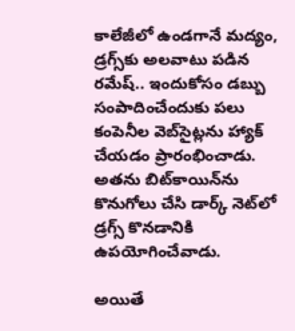కాలేజీలో ఉండగానే మద్యం, డ్రగ్స్‌కు అలవాటు పడిన రమేష్.. ఇందుకోసం డబ్బు సంపాదించేందుకు పలు కంపెనీల వెబ్‌సైట్లను హ్యాక్ చేయడం ప్రారంభించాడు. అతను బిట్‌కాయిన్‌ను కొనుగోలు చేసి డార్క్ నెట్‌లో డ్రగ్స్ కొనడానికి ఉపయోగించేవాడు.

అయితే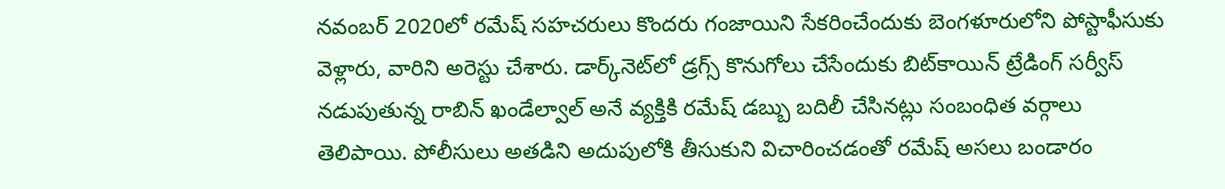నవంబర్ 2020లో రమేష్ సహచరులు కొందరు గంజాయిని సేకరించేందుకు బెంగళూరులోని పోస్టాఫీసుకు వెళ్లారు, వారిని అరెస్టు చేశారు. డార్క్‌నెట్‌లో డ్రగ్స్ కొనుగోలు చేసేందుకు బిట్‌కాయిన్ ట్రేడింగ్ సర్వీస్ నడుపుతున్న రాబిన్ ఖండేల్వాల్ అనే వ్యక్తికి రమేష్ డబ్బు బదిలీ చేసినట్లు సంబంధిత వర్గాలు తెలిపాయి. పోలీసులు అతడిని అదుపులోకి తీసుకుని విచారించడంతో రమేష్‌ అసలు బండారం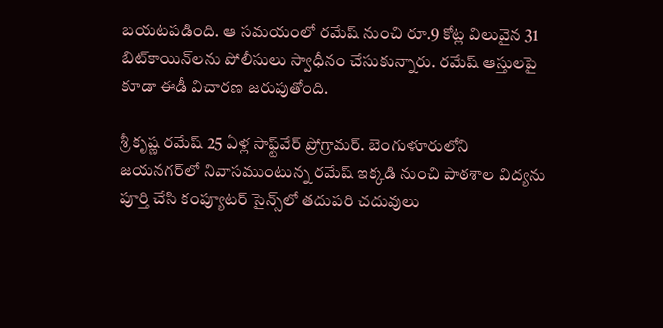బయటపడింది. ఆ సమయంలో రమేష్ నుంచి రూ.9 కోట్ల విలువైన 31 బిట్‌కాయిన్‌లను పోలీసులు స్వాధీనం చేసుకున్నారు. రమేష్ ఆస్తులపై కూడా ఈడీ విచారణ జరుపుతోంది.

శ్రీ కృష్ణ రమేష్ 25 ఏళ్ల సాఫ్ట్‌వేర్ ప్రోగ్రామర్. బెంగుళూరులోని జయనగర్‌లో నివాసముంటున్న రమేష్ ఇక్కడి నుంచి పాఠశాల విద్యను పూర్తి చేసి కంప్యూటర్ సైన్స్‌లో తదుపరి చదువులు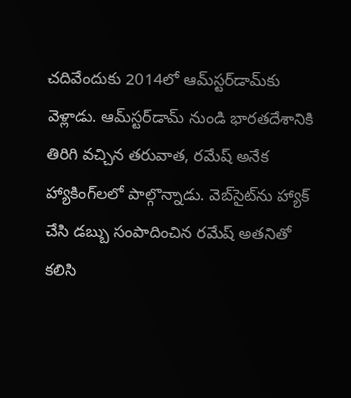చదివేందుకు 2014లో ఆమ్‌స్టర్‌డామ్‌కు వెళ్లాడు. ఆమ్‌స్టర్‌డామ్ నుండి భారతదేశానికి తిరిగి వచ్చిన తరువాత, రమేష్ అనేక హ్యాకింగ్‌లలో పాల్గొన్నాడు. వెబ్‌సైట్‌ను హ్యాక్ చేసి డబ్బు సంపాదించిన రమేష్ అతనితో కలిసి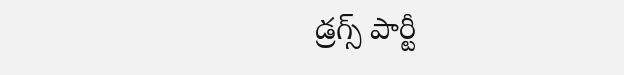డ్రగ్స్ పార్టీ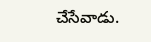చేసేవాడు.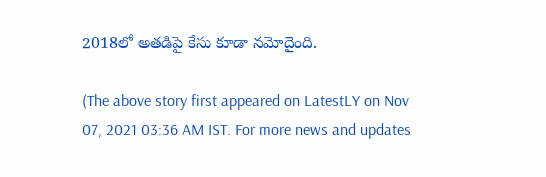2018లో అతడిపై కేసు కూడా నమోదైంది.

(The above story first appeared on LatestLY on Nov 07, 2021 03:36 AM IST. For more news and updates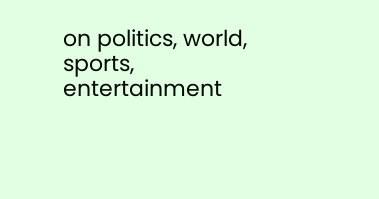on politics, world, sports, entertainment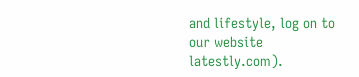and lifestyle, log on to our website latestly.com).